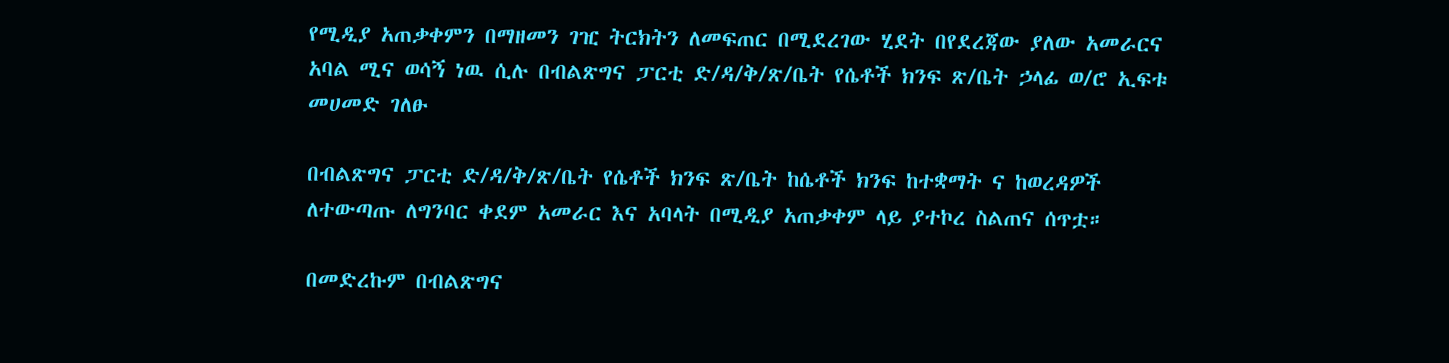የሚዲያ አጠቃቀምን በማዘመን ገዢ ትርክትን ለመፍጠር በሚደረገው ሂደት በየደረጃው ያለው አመራርና አባል ሚና ወሳኝ ነዉ ሲሉ በብልጽግና ፓርቲ ድ/ዳ/ቅ/ጽ/ቤት የሴቶች ክንፍ ጽ/ቤት ኃላፊ ወ/ሮ ኢፍቱ መሀመድ ገለፁ

በብልጽግና ፓርቲ ድ/ዳ/ቅ/ጽ/ቤት የሴቶች ክንፍ ጽ/ቤት ከሴቶች ክንፍ ከተቋማት ና ከወረዳዎች ለተውጣጡ ለግንባር ቀደም አመራር እና አባላት በሚዲያ አጠቃቀም ላይ ያተኮረ ስልጠና ሰጥቷ።

በመድረኩም በብልጽግና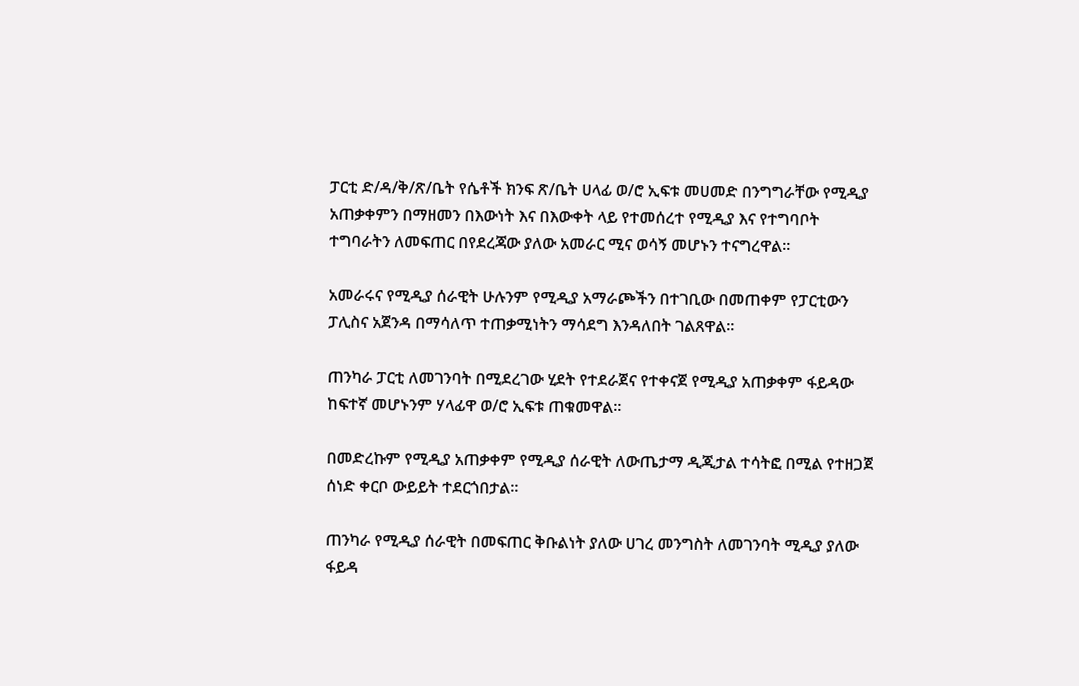ፓርቲ ድ/ዳ/ቅ/ጽ/ቤት የሴቶች ክንፍ ጽ/ቤት ሀላፊ ወ/ሮ ኢፍቱ መሀመድ በንግግራቸው የሚዲያ አጠቃቀምን በማዘመን በእውነት እና በእውቀት ላይ የተመሰረተ የሚዲያ እና የተግባቦት ተግባራትን ለመፍጠር በየደረጃው ያለው አመራር ሚና ወሳኝ መሆኑን ተናግረዋል።

አመራሩና የሚዲያ ሰራዊት ሁሉንም የሚዲያ አማራጮችን በተገቢው በመጠቀም የፓርቲውን ፓሊስና አጀንዳ በማሳለጥ ተጠቃሚነትን ማሳደግ እንዳለበት ገልጸዋል።

ጠንካራ ፓርቲ ለመገንባት በሚደረገው ሂደት የተደራጀና የተቀናጀ የሚዲያ አጠቃቀም ፋይዳው ከፍተኛ መሆኑንም ሃላፊዋ ወ/ሮ ኢፍቱ ጠቁመዋል።

በመድረኩም የሚዲያ አጠቃቀም የሚዲያ ሰራዊት ለውጤታማ ዲጂታል ተሳትፎ በሚል የተዘጋጀ ሰነድ ቀርቦ ውይይት ተደርጎበታል።

ጠንካራ የሚዲያ ሰራዊት በመፍጠር ቅቡልነት ያለው ሀገረ መንግስት ለመገንባት ሚዲያ ያለው ፋይዳ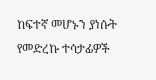ከፍተኛ መሆኑን ያነሱት የመድረኩ ተሳታፊዎች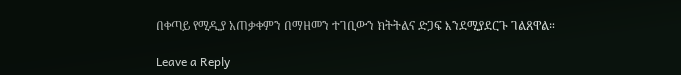በቀጣይ የሚዲያ አጠቃቀምን በማዘመን ተገቢውን ክትትልና ድጋፍ እንደሚያደርጉ ገልጸዋል።

Leave a Reply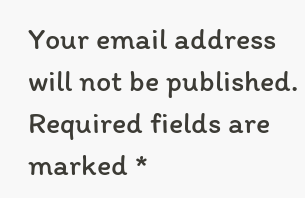Your email address will not be published. Required fields are marked *